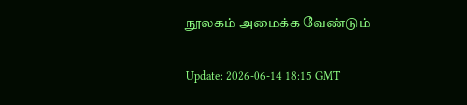நூலகம் அமைக்க வேண்டும்

Update: 2026-06-14 18:15 GMT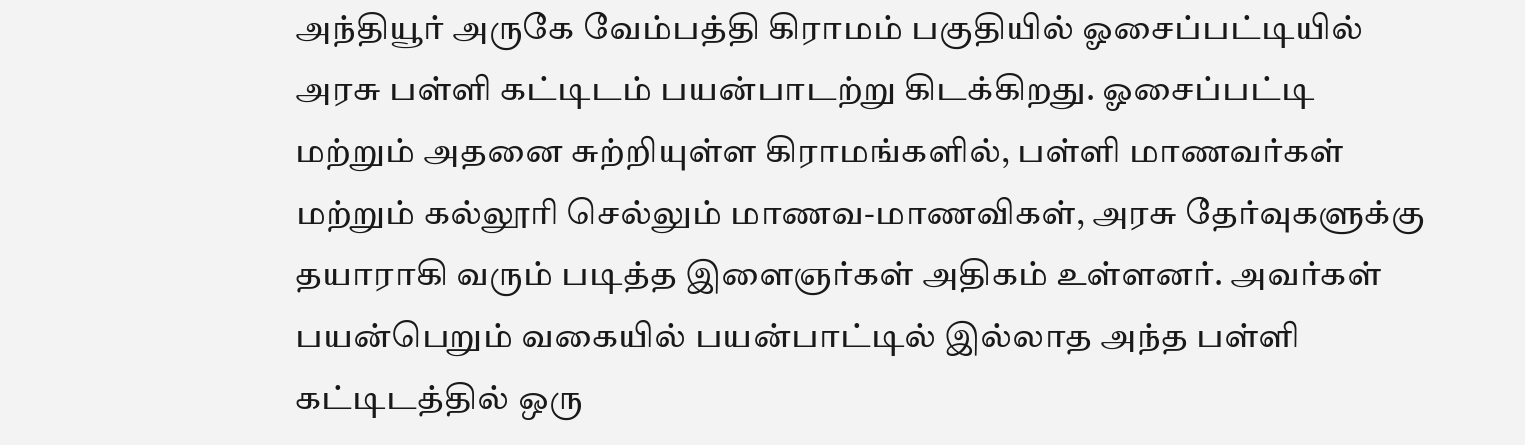அந்தியூர் அருகே வேம்பத்தி கிராமம் பகுதியில் ஓசைப்பட்டியில் அரசு பள்ளி கட்டிடம் பயன்பாடற்று கிடக்கிறது. ஓசைப்பட்டி மற்றும் அதனை சுற்றியுள்ள கிராமங்களில், பள்ளி மாணவர்கள் மற்றும் கல்லூரி செல்லும் மாணவ-மாணவிகள், அரசு தேர்வுகளுக்கு தயாராகி வரும் படித்த இளைஞர்கள் அதிகம் உள்ளனர். அவர்கள் பயன்பெறும் வகையில் பயன்பாட்டில் இல்லாத அந்த பள்ளி கட்டிடத்தில் ஒரு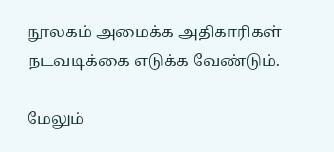நூலகம் அமைக்க அதிகாரிகள் நடவடிக்கை எடுக்க வேண்டும்.

மேலும்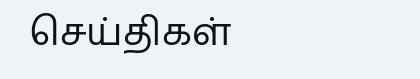செய்திகள்